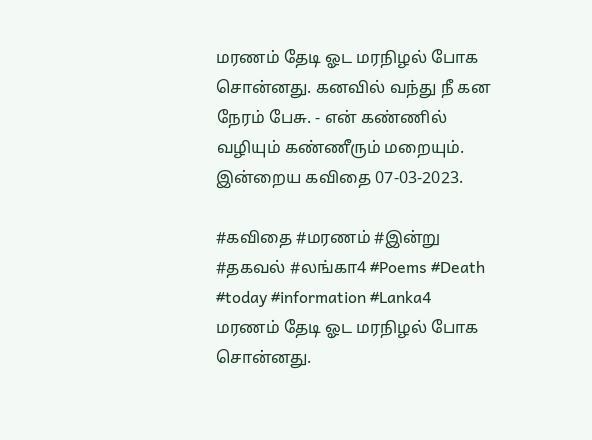மரணம் தேடி ஓட மரநிழல் போக சொன்னது. கனவில் வந்து நீ கன நேரம் பேசு. - என் கண்ணில் வழியும் கண்ணீரும் மறையும். இன்றைய கவிதை 07-03-2023.

#கவிதை #மரணம் #இன்று #தகவல் #லங்கா4 #Poems #Death #today #information #Lanka4
மரணம் தேடி ஓட மரநிழல் போக சொன்னது.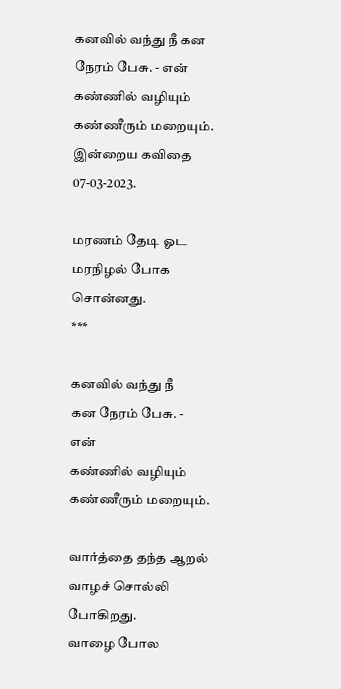கனவில் வந்து நீ கன நேரம் பேசு. - என் கண்ணில் வழியும் கண்ணீரும் மறையும். இன்றைய கவிதை 07-03-2023.

மரணம் தேடி ஓட
மரநிழல் போக சொன்னது.
***

கனவில் வந்து நீ
கன நேரம் பேசு. - என்
கண்ணில் வழியும்
கண்ணீரும் மறையும்.

வார்த்தை தந்த ஆறல்
வாழச் சொல்லி போகிறது.
வாழை போல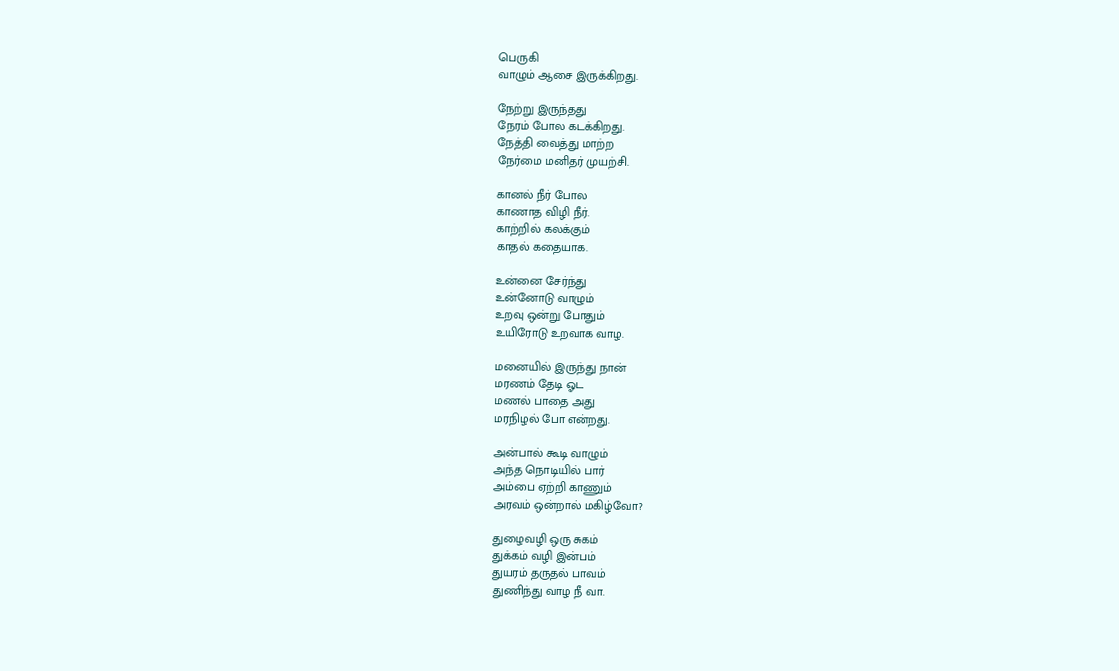பெருகி
வாழும் ஆசை இருக்கிறது.

நேற்று இருந்தது
நேரம் போல கடக்கிறது.
நேத்தி வைத்து மாற்ற
நேர்மை மனிதர் முயற்சி.

கானல் நீர் போல
காணாத விழி நீர்.
காற்றில் கலக்கும்
காதல் கதையாக.

உன்னை சேர்ந்து
உன்னோடு வாழும்
உறவு ஒன்று போதும்
உயிரோடு உறவாக வாழ.

மனையில் இருந்து நான்
மரணம் தேடி ஓட
மணல் பாதை அது
மரநிழல் போ என்றது.

அன்பால் கூடி வாழும்
அந்த நொடியில் பார்
அம்பை ஏற்றி காணும்
அரவம் ஒன்றால் மகிழ்வோ?

துழைவழி ஒரு சுகம்
துக்கம் வழி இன்பம்
துயரம் தருதல் பாவம்
துணிந்து வாழ நீ வா.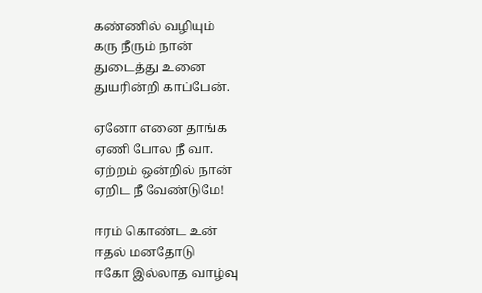கண்ணில் வழியும்
கரு நீரும் நான்
துடைத்து உனை
துயரின்றி காப்பேன்.

ஏனோ எனை தாங்க
ஏணி போல நீ வா.
ஏற்றம் ஒன்றில் நான்
ஏறிட நீ வேண்டுமே!

ஈரம் கொண்ட உன்
ஈதல் மனதோடு
ஈகோ இல்லாத வாழ்வு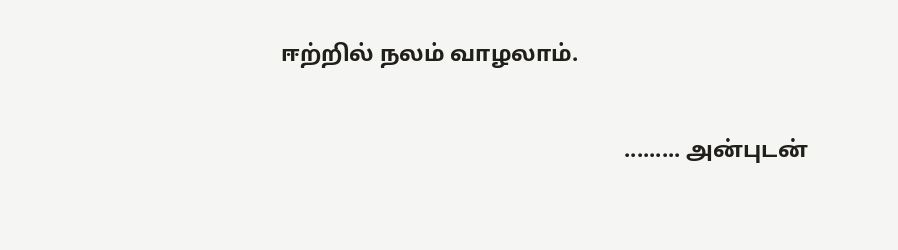ஈற்றில் நலம் வாழலாம்.

                                                            ......... அன்புடன்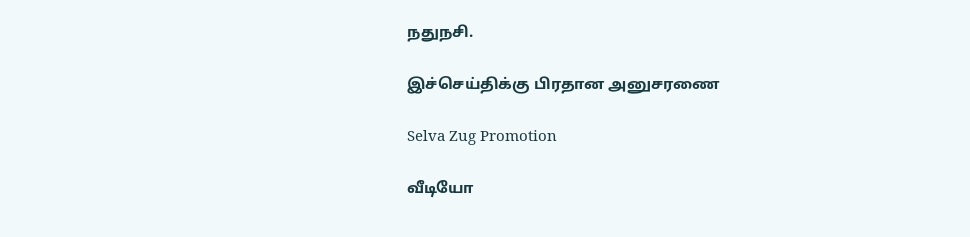நதுநசி.

இச்செய்திக்கு பிரதான அனுசரணை

Selva Zug Promotion

வீடியோ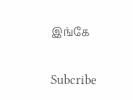இங்கே

Subcribe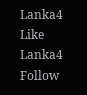Lanka4
Like Lanka4
Follow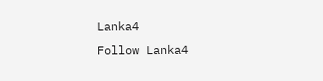Lanka4
Follow Lanka4